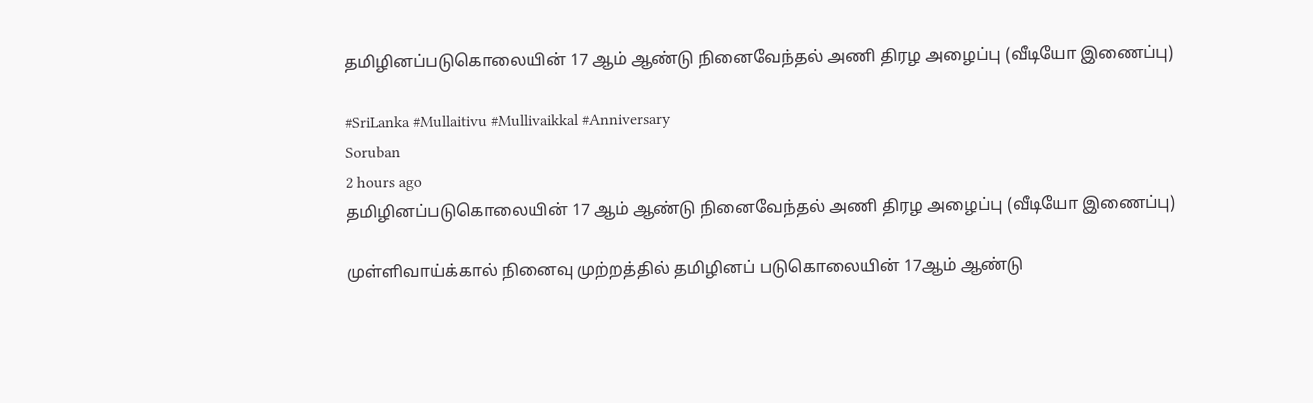தமிழினப்படுகொலையின் 17 ஆம் ஆண்டு நினைவேந்தல் அணி திரழ அழைப்பு (வீடியோ இணைப்பு)

#SriLanka #Mullaitivu #Mullivaikkal #Anniversary
Soruban
2 hours ago
தமிழினப்படுகொலையின் 17 ஆம் ஆண்டு நினைவேந்தல் அணி திரழ அழைப்பு (வீடியோ இணைப்பு)

முள்ளிவாய்க்கால் நினைவு முற்றத்தில் தமிழினப் படுகொலையின் 17ஆம் ஆண்டு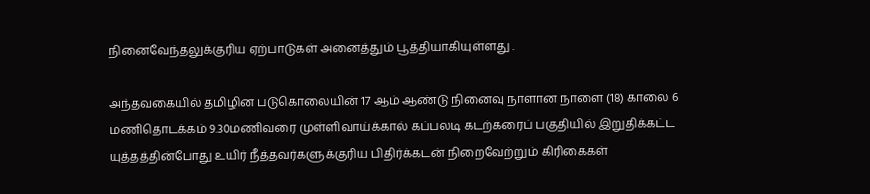நினைவேந்தலுக்குரிய ஏற்பாடுகள் அனைத்தும் பூத்தியாகியுள்ளது .

அந்தவகையில் தமிழின படுகொலையின் 17 ஆம் ஆண்டு நினைவு நாளான நாளை (18) காலை 6 மணிதொடக்கம் 9.30மணிவரை முள்ளிவாய்க்கால் கப்பலடி கடற்கரைப் பகுதியில் இறுதிக்கட்ட யுத்தத்தின்போது உயிர் நீத்தவர்களுக்குரிய பிதிர்க்கடன் நிறைவேற்றும் கிரிகைகள்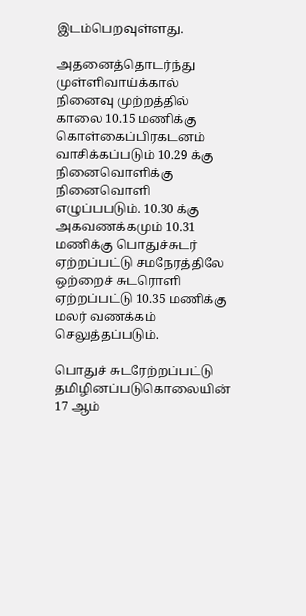இடம்பெறவுள்ளது.

அதனைத்தொடர்ந்து முள்ளிவாய்க்கால் நினைவு முற்றத்தில் காலை 10.15 மணிக்கு கொள்கைப்பிரகடனம் வாசிக்கப்படும் 10.29 க்கு நினைவொளிக்கு நினைவொளி எழுப்பபடும். 10.30 க்கு அகவணக்கமும் 10.31 மணிக்கு பொதுச்சுடர் ஏற்றப்பட்டு சமநேரத்திலே ஒற்றைச் சுடரொளி ஏற்றப்பட்டு 10.35 மணிக்கு மலர் வணக்கம் செலுத்தப்படும்.

பொதுச் சுடரேற்றப்பட்டு தமிழினப்படுகொலையின் 17 ஆம்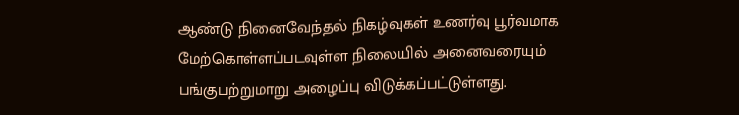ஆண்டு நினைவேந்தல் நிகழ்வுகள் உணர்வு பூர்வமாக மேற்கொள்ளப்படவுள்ள நிலையில் அனைவரையும் பங்குபற்றுமாறு அழைப்பு விடுக்கப்பட்டுள்ளது.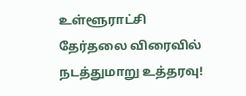உள்ளூராட்சி தேர்தலை விரைவில் நடத்துமாறு உத்தரவு!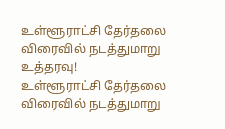உள்ளூராட்சி தேர்தலை விரைவில் நடத்துமாறு உத்தரவு!
உள்ளூராட்சி தேர்தலை விரைவில் நடத்துமாறு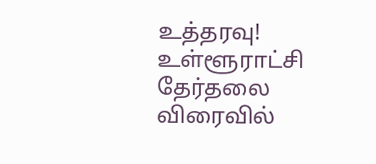உத்தரவு!
உள்ளூராட்சி தேர்தலை விரைவில்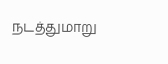நடத்துமாறு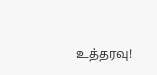உத்தரவு!